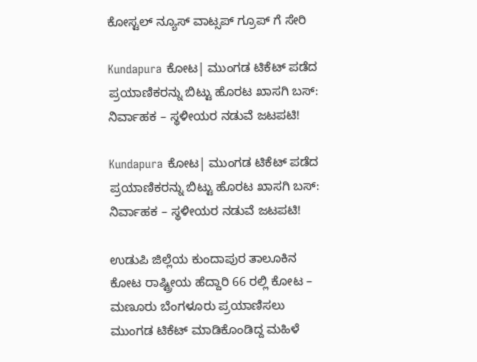ಕೋಸ್ಟಲ್ ನ್ಯೂಸ್ ವಾಟ್ಸಪ್ ಗ್ರೂಪ್ ಗೆ ಸೇರಿ

Kundapura ಕೋಟ| ಮುಂಗಡ ಟಿಕೆಟ್ ಪಡೆದ ಪ್ರಯಾಣಿಕರನ್ನು ಬಿಟ್ಟು ಹೊರಟ ಖಾಸಗಿ ಬಸ್: ನಿರ್ವಾಹಕ – ಸ್ಥಳೀಯರ ನಡುವೆ ಜಟಪಟಿ!

Kundapura ಕೋಟ| ಮುಂಗಡ ಟಿಕೆಟ್ ಪಡೆದ ಪ್ರಯಾಣಿಕರನ್ನು ಬಿಟ್ಟು ಹೊರಟ ಖಾಸಗಿ ಬಸ್: ನಿರ್ವಾಹಕ – ಸ್ಥಳೀಯರ ನಡುವೆ ಜಟಪಟಿ!

ಉಡುಪಿ ಜಿಲ್ಲೆಯ ಕುಂದಾಪುರ ತಾಲೂಕಿನ ಕೋಟ ರಾಷ್ಟ್ರೀಯ ಹೆದ್ದಾರಿ 66 ರಲ್ಲಿ ಕೋಟ – ಮಣೂರು ಬೆಂಗಳೂರು ಪ್ರಯಾಣಿಸಲು ಮುಂಗಡ ಟಿಕೆಟ್ ಮಾಡಿಕೊಂಡಿದ್ದ ಮಹಿಳೆ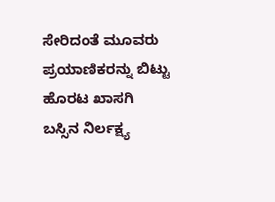ಸೇರಿದಂತೆ ಮೂವರು ಪ್ರಯಾಣಿಕರನ್ನು ಬಿಟ್ಟು ಹೊರಟ ಖಾಸಗಿ ಬಸ್ಸಿನ ನಿರ್ಲಕ್ಷ್ಯ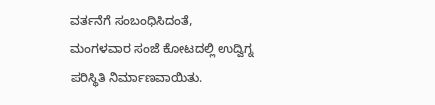ವರ್ತನೆಗೆ ಸಂಬಂಧಿಸಿದಂತೆ, ಮಂಗಳವಾರ ಸಂಜೆ ಕೋಟದಲ್ಲಿ ಉದ್ವಿಗ್ನ ಪರಿಸ್ಥಿತಿ ನಿರ್ಮಾಣವಾಯಿತು.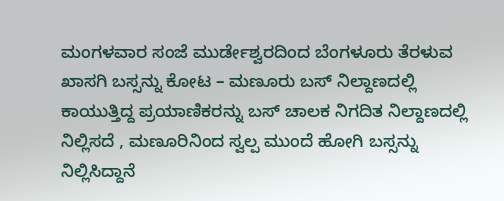ಮಂಗಳವಾರ ಸಂಜೆ ಮುರ್ಡೇಶ್ವರದಿಂದ ಬೆಂಗಳೂರು ತೆರಳುವ ಖಾಸಗಿ ಬಸ್ಸನ್ನು ಕೋಟ – ಮಣೂರು ಬಸ್ ನಿಲ್ದಾಣದಲ್ಲಿ ಕಾಯುತ್ತಿದ್ದ ಪ್ರಯಾಣಿಕರನ್ನು ಬಸ್ ಚಾಲಕ ನಿಗದಿತ ನಿಲ್ದಾಣದಲ್ಲಿ ನಿಲ್ಲಿಸದೆ , ಮಣೂರಿನಿಂದ ಸ್ವಲ್ಪ ಮುಂದೆ ಹೋಗಿ ಬಸ್ಸನ್ನು ನಿಲ್ಲಿಸಿದ್ದಾನೆ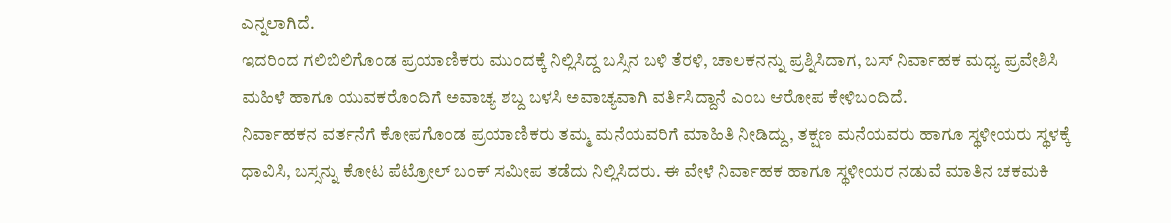ಎನ್ನಲಾಗಿದೆ.
ಇದರಿಂದ ಗಲಿಬಿಲಿಗೊಂಡ ಪ್ರಯಾಣಿಕರು ಮುಂದಕ್ಕೆ ನಿಲ್ಲಿಸಿದ್ದ ಬಸ್ಸಿನ ಬಳಿ ತೆರಳಿ, ಚಾಲಕನನ್ನು ಪ್ರಶ್ನಿಸಿದಾಗ, ಬಸ್ ನಿರ್ವಾಹಕ ಮಧ್ಯ ಪ್ರವೇಶಿಸಿ ಮಹಿಳೆ ಹಾಗೂ ಯುವಕರೊಂದಿಗೆ ಅವಾಚ್ಯ ಶಬ್ದ ಬಳಸಿ ಅವಾಚ್ಯವಾಗಿ ವರ್ತಿಸಿದ್ದಾನೆ ಎಂಬ ಆರೋಪ ಕೇಳಿಬಂದಿದೆ.
ನಿರ್ವಾಹಕನ ವರ್ತನೆಗೆ ಕೋಪಗೊಂಡ ಪ್ರಯಾಣಿಕರು ತಮ್ಮ ಮನೆಯವರಿಗೆ ಮಾಹಿತಿ ನೀಡಿದ್ದು, ತಕ್ಷಣ ಮನೆಯವರು ಹಾಗೂ ಸ್ಥಳೀಯರು ಸ್ಥಳಕ್ಕೆ ಧಾವಿಸಿ, ಬಸ್ಸನ್ನು ಕೋಟ ಪೆಟ್ರೋಲ್ ಬಂಕ್ ಸಮೀಪ ತಡೆದು ನಿಲ್ಲಿಸಿದರು. ಈ ವೇಳೆ ನಿರ್ವಾಹಕ ಹಾಗೂ ಸ್ಥಳೀಯರ ನಡುವೆ ಮಾತಿನ ಚಕಮಕಿ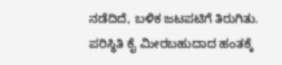ನಡೆದಿದೆ, ಬಳಿಕ ಜಟಪಟಿಗೆ ತಿರುಗಿತು.
ಪರಿಸ್ಥಿತಿ ಕೈ ಮೀರಬಹುದಾದ ಹಂತಕ್ಕೆ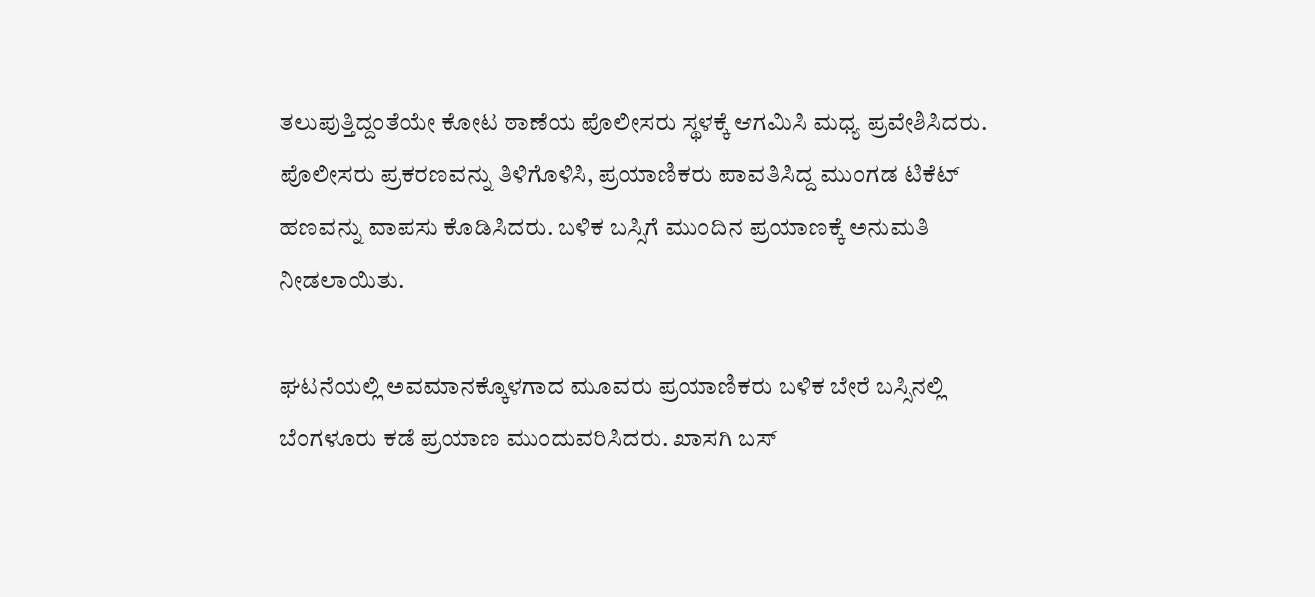ತಲುಪುತ್ತಿದ್ದಂತೆಯೇ ಕೋಟ ಠಾಣೆಯ ಪೊಲೀಸರು ಸ್ಥಳಕ್ಕೆ ಆಗಮಿಸಿ ಮಧ್ಯ ಪ್ರವೇಶಿಸಿದರು.
ಪೊಲೀಸರು ಪ್ರಕರಣವನ್ನು ತಿಳಿಗೊಳಿಸಿ, ಪ್ರಯಾಣಿಕರು ಪಾವತಿಸಿದ್ದ ಮುಂಗಡ ಟಿಕೆಟ್ ಹಣವನ್ನು ವಾಪಸು ಕೊಡಿಸಿದರು. ಬಳಿಕ ಬಸ್ಸಿಗೆ ಮುಂದಿನ ಪ್ರಯಾಣಕ್ಕೆ ಅನುಮತಿ ನೀಡಲಾಯಿತು.

ಘಟನೆಯಲ್ಲಿ ಅವಮಾನಕ್ಕೊಳಗಾದ ಮೂವರು ಪ್ರಯಾಣಿಕರು ಬಳಿಕ ಬೇರೆ ಬಸ್ಸಿನಲ್ಲಿ ಬೆಂಗಳೂರು ಕಡೆ ಪ್ರಯಾಣ ಮುಂದುವರಿಸಿದರು. ಖಾಸಗಿ ಬಸ್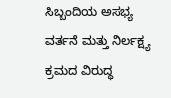ಸಿಬ್ಬಂದಿಯ ಅಸಭ್ಯ ವರ್ತನೆ ಮತ್ತು ನಿರ್ಲಕ್ಷ್ಯ ಕ್ರಮದ ವಿರುದ್ಧ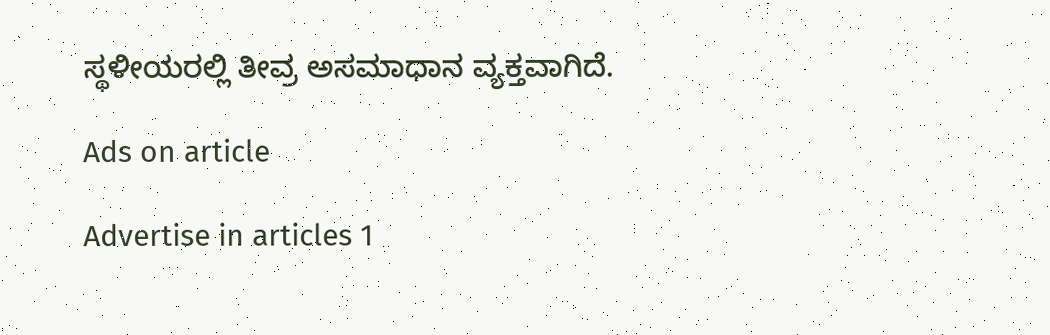ಸ್ಥಳೀಯರಲ್ಲಿ ತೀವ್ರ ಅಸಮಾಧಾನ ವ್ಯಕ್ತವಾಗಿದೆ.

Ads on article

Advertise in articles 1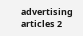advertising articles 2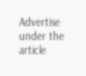Advertise under the article